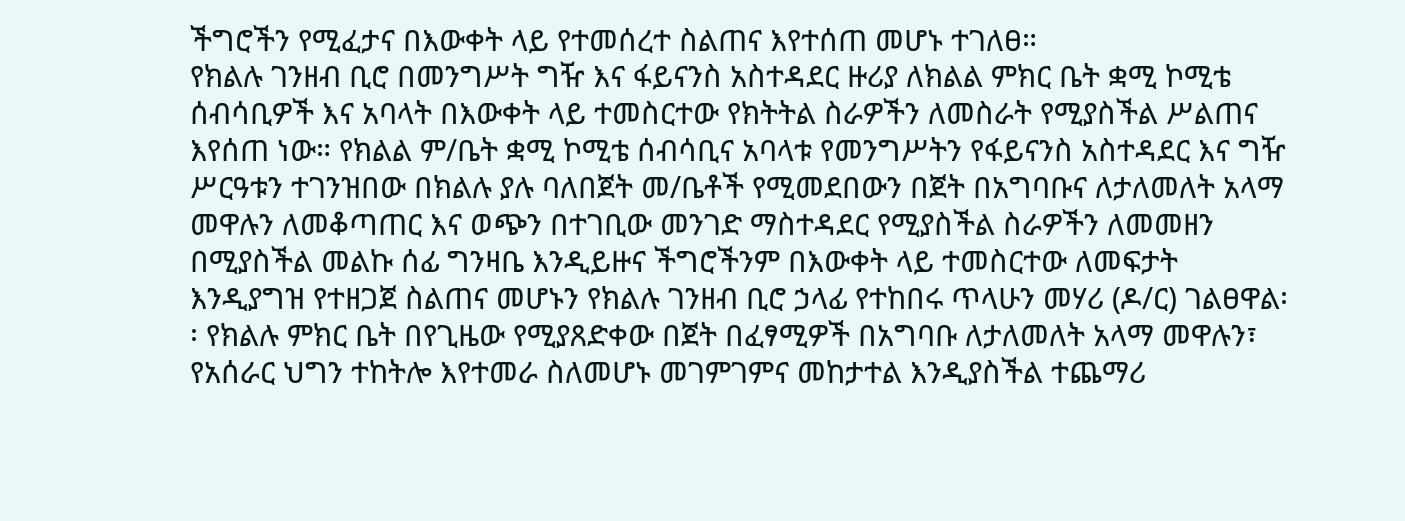ችግሮችን የሚፈታና በእውቀት ላይ የተመሰረተ ስልጠና እየተሰጠ መሆኑ ተገለፀ።
የክልሉ ገንዘብ ቢሮ በመንግሥት ግዥ እና ፋይናንስ አስተዳደር ዙሪያ ለክልል ምክር ቤት ቋሚ ኮሚቴ ሰብሳቢዎች እና አባላት በእውቀት ላይ ተመስርተው የክትትል ስራዎችን ለመስራት የሚያስችል ሥልጠና እየሰጠ ነው። የክልል ም/ቤት ቋሚ ኮሚቴ ሰብሳቢና አባላቱ የመንግሥትን የፋይናንስ አስተዳደር እና ግዥ ሥርዓቱን ተገንዝበው በክልሉ ያሉ ባለበጀት መ/ቤቶች የሚመደበውን በጀት በአግባቡና ለታለመለት አላማ መዋሉን ለመቆጣጠር እና ወጭን በተገቢው መንገድ ማስተዳደር የሚያስችል ስራዎችን ለመመዘን በሚያስችል መልኩ ሰፊ ግንዛቤ እንዲይዙና ችግሮችንም በእውቀት ላይ ተመስርተው ለመፍታት እንዲያግዝ የተዘጋጀ ስልጠና መሆኑን የክልሉ ገንዘብ ቢሮ ኃላፊ የተከበሩ ጥላሁን መሃሪ (ዶ/ር) ገልፀዋል፡፡ የክልሉ ምክር ቤት በየጊዜው የሚያጸድቀው በጀት በፈፃሚዎች በአግባቡ ለታለመለት አላማ መዋሉን፣ የአሰራር ህግን ተከትሎ እየተመራ ስለመሆኑ መገምገምና መከታተል እንዲያስችል ተጨማሪ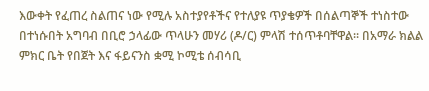እውቀት የፈጠረ ስልጠና ነው የሚሉ አስተያየቶችና የተለያዩ ጥያቄዎች በሰልጣኞች ተነስተው በተነሱበት አግባብ በቢሮ ኃላፊው ጥላሁን መሃሪ (ዶ/ር) ምላሽ ተሰጥቶባቸዋል፡፡ በአማራ ክልል ምክር ቤት የበጀት እና ፋይናንስ ቋሚ ኮሚቴ ሰብሳቢ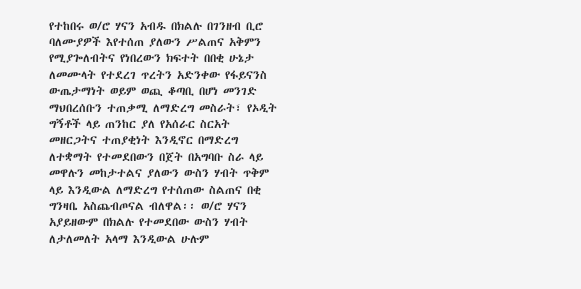የተከበሩ ወ/ሮ ሃናን አብዱ በክልሉ በገንዘብ ቢሮ ባለሙያዎች እየተሰጠ ያለውን ሥልጠና አቅምን የሚያጐለብትና የነበረውን ክፍተት በበቂ ሁኔታ ለመሙላት የተደረገ ጥረትን አድንቀው የፋይናንስ ውጤታማነት ወይም ወጪ ቆጣቢ በሆነ መንገድ ማህበረሰቡን ተጠቃሚ ለማድረግ መስራት፣ የኦዲት ግኝቶች ላይ ጠንከር ያለ የአሰራር ስርአት መዘርጋትና ተጠያቂነት እንዲኖር በማድረግ ለተቋማት የተመደበውን በጀት በአግባቡ ስራ ላይ መዋሉን መከታተልና ያለውን ውስን ሃብት ጥቅም ላይ እንዲውል ለማድረግ የተሰጠው ስልጠና በቂ ግንዛቤ አስጨብጦናል ብለዋል፡፡ ወ/ሮ ሃናን አያይዘውም በክልሉ የተመደበው ውስን ሃብት ለታለመለት አላማ እንዲውል ሁሉም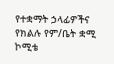የተቋማት ኃላፊዎችና የክልሉ የም/ቤት ቋሚ ኮሚቴ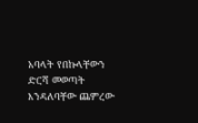አባላት የበኩላቸውን ድርሻ መወጣት እንዳለባቸው ጨምረው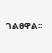ገልፀዋል፡፡